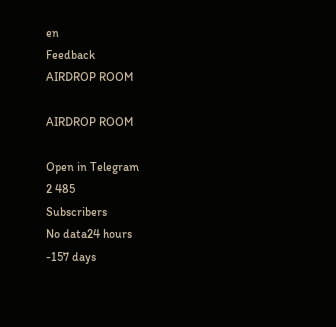en
Feedback
AIRDROP ROOM

AIRDROP ROOM

Open in Telegram
2 485
Subscribers
No data24 hours
-157 days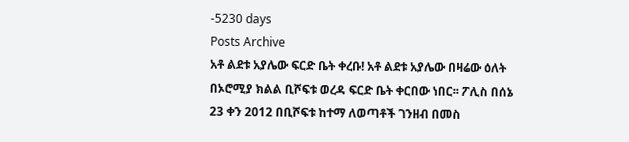-5230 days
Posts Archive
አቶ ልደቱ አያሌው ፍርድ ቤት ቀረቡ! አቶ ልደቱ አያሌው በዛሬው ዕለት በኦሮሚያ ክልል ቢሾፍቱ ወረዳ ፍርድ ቤት ቀርበው ነበር፡፡ ፖሊስ በሰኔ 23 ቀን 2012 በቢሾፍቱ ከተማ ለወጣቶች ገንዘብ በመስ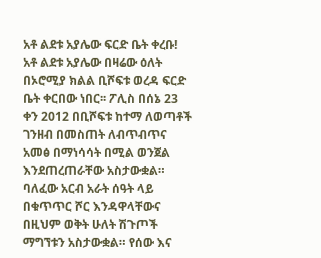አቶ ልደቱ አያሌው ፍርድ ቤት ቀረቡ! አቶ ልደቱ አያሌው በዛሬው ዕለት በኦሮሚያ ክልል ቢሾፍቱ ወረዳ ፍርድ ቤት ቀርበው ነበር፡፡ ፖሊስ በሰኔ 23 ቀን 2012 በቢሾፍቱ ከተማ ለወጣቶች ገንዘብ በመስጠት ለብጥብጥና አመፅ በማነሳሳት በሚል ወንጀል እንደጠረጠራቸው አስታውቋል። ባለፈው አርብ አራት ሰዓት ላይ በቁጥጥር ሾር እንዳዋላቸውና በዚህም ወቅት ሁለት ሽጉጦች ማግኘቱን አስታውቋል። የሰው እና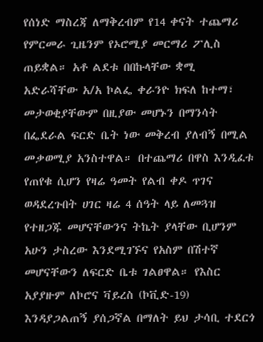የሰነድ ማስረጃ ለማቅረብም የ14 ቀናት ተጨማሪ የምርመራ ጊዜንም የኦሮሚያ መርማሪ ፖሊስ ጠይቋል። አቶ ልደቱ በበኩላቸው ቋሚ አድራሻቸው አ/አ ኮልፌ ቀራንዮ ክፍለ ከተማ፣ መታወቂያቸውም በዚያው መሆኑን በማንሳት በፌደራል ፍርድ ቤት ነው መቅረብ ያለብኝ በሚል መቃወሚያ አንስተዋል። በተጨማሪ በዋስ እንዲፈቱ የጠየቁ ሲሆን የዛሬ ዓመት የልብ ቀዶ ጥገና ወዳደረጉበት ሀገር ዛሬ 4 ሰዓት ላይ ለመጓዝ የተዘጋጁ መሆናቸውንና ትኬት ያላቸው ቢሆንም አሁን ታስረው እንደሚገኙና የአስም በሽተኛ መሆናቸውን ለፍርድ ቤቱ ገልፀዋል። የእስር አያያዙም ለኮሮና ቫይረስ (ኮቪድ-19) እንዳያጋልጠኝ ያሰጋኛል በማለት ይህ ታሳቢ ተደርጎ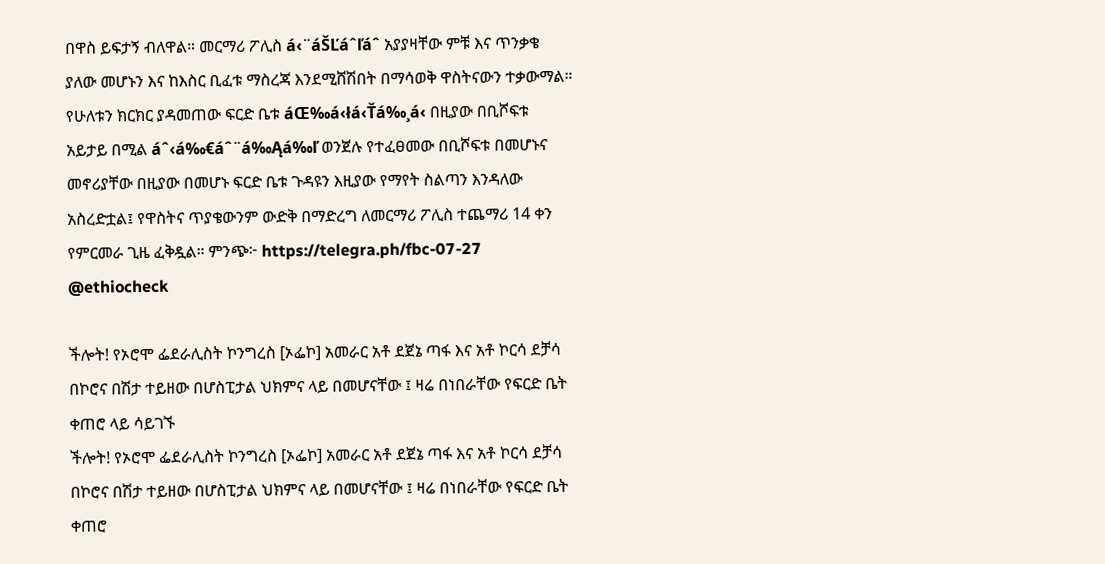በዋስ ይፍታኝ ብለዋል። መርማሪ ፖሊስ á‹¨áŠĽáˆľáˆ አያያዛቸው ምቹ እና ጥንቃቄ ያለው መሆኑን እና ከእስር ቢፈቱ ማስረጃ እንደሚሸሽበት በማሳወቅ ዋስትናውን ተቃውማል። የሁለቱን ክርክር ያዳመጠው ፍርድ ቤቱ áŒ‰á‹łá‹Ťá‰¸á‹ በዚያው በቢሾፍቱ አይታይ በሚል áˆ‹á‰€áˆ¨á‰Ąá‰ľ ወንጀሉ የተፈፀመው በቢሾፍቱ በመሆኑና መኖሪያቸው በዚያው በመሆኑ ፍርድ ቤቱ ጉዳዩን እዚያው የማየት ስልጣን እንዳለው አስረድቷል፤ የዋስትና ጥያቄውንም ውድቅ በማድረግ ለመርማሪ ፖሊስ ተጨማሪ 14 ቀን የምርመራ ጊዜ ፈቅዷል። ምንጭ፦ https://telegra.ph/fbc-07-27 @ethiocheck

ችሎት! የኦሮሞ ፌደራሊስት ኮንግረስ [ኦፌኮ] አመራር አቶ ደጀኔ ጣፋ እና አቶ ኮርሳ ደቻሳ በኮሮና በሽታ ተይዘው በሆስፒታል ህክምና ላይ በመሆናቸው ፤ ዛሬ በነበራቸው የፍርድ ቤት ቀጠሮ ላይ ሳይገኙ
ችሎት! የኦሮሞ ፌደራሊስት ኮንግረስ [ኦፌኮ] አመራር አቶ ደጀኔ ጣፋ እና አቶ ኮርሳ ደቻሳ በኮሮና በሽታ ተይዘው በሆስፒታል ህክምና ላይ በመሆናቸው ፤ ዛሬ በነበራቸው የፍርድ ቤት ቀጠሮ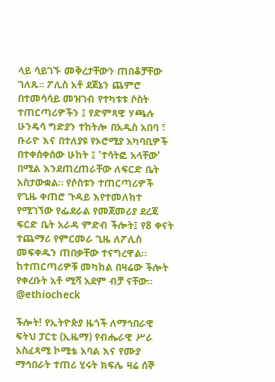ላይ ሳይገኙ መቅረታቸውን ጠበቆቻቸው ገለጹ። ፖሊስ አቶ ደጀኔን ጨምሮ በተመሳሳይ መዝገብ የተካቱቱ ሶስት ተጠርጣሪዎችን ፤ የድምጻዊ ሃጫሉ ሁንዴሳ ግድያን ተከትሎ በአዲስ አበባ ፣ ቡራዮ እና በተለያዩ የኦሮሚያ አካባቢዎች በተቀሰቀሰው ሁከት ፤ 'ተሳትፎ አላቸው' በሚል እንደጠረጠራቸው ለፍርድ ቤት አስታውቋል። የሶስቱን ተጠርጣሪዎች የጊዜ ቀጠሮ ጉዳይ እየተመለከተ የሚገኘው የፌደራል የመጀመሪያ ደረጃ ፍርድ ቤት አራዳ ምድብ ችሎት፤ የ8 ቀናት ተጨማሪ የምርመራ ጊዜ ለፖሊስ መፍቀዱን ጠበቃቸው ተናግረዋል። ከተጠርጣሪዎቹ መካከል በዛሬው ችሎት የቀረቡት አቶ ሚሻ አደም ብቻ ናቸው። @ethiocheck

ችሎት! የኢትዮጵያ ዜጎች ለማኅበራዊ ፍትህ ፓርቲ (ኢዜማ) የብሔራዊ ሥራ አስፈጻሚ ኮሚቴ አባል እና የሙያ ማኅበራት ተጠሪ ሂሩት ክፍሌ ዛሬ ሰኞ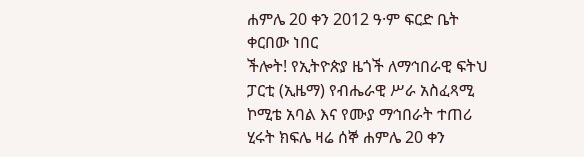ሐምሌ 20 ቀን 2012 ዓ·ም ፍርድ ቤት ቀርበው ነበር
ችሎት! የኢትዮጵያ ዜጎች ለማኅበራዊ ፍትህ ፓርቲ (ኢዜማ) የብሔራዊ ሥራ አስፈጻሚ ኮሚቴ አባል እና የሙያ ማኅበራት ተጠሪ ሂሩት ክፍሌ ዛሬ ሰኞ ሐምሌ 20 ቀን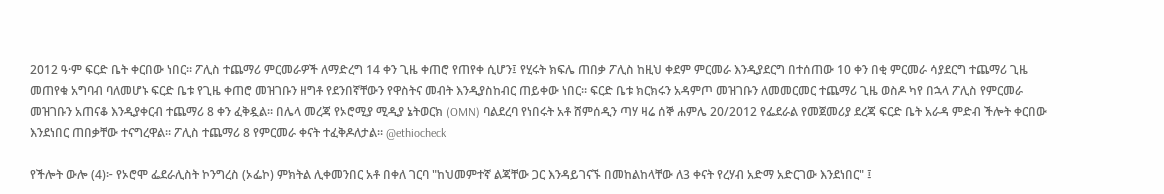2012 ዓ·ም ፍርድ ቤት ቀርበው ነበር። ፖሊስ ተጨማሪ ምርመራዎች ለማድረግ 14 ቀን ጊዜ ቀጠሮ የጠየቀ ሲሆን፤ የሂሩት ክፍሌ ጠበቃ ፖሊስ ከዚህ ቀደም ምርመራ እንዲያደርግ በተሰጠው 10 ቀን በቂ ምርመራ ሳያደርግ ተጨማሪ ጊዜ መጠየቁ አግባብ ባለመሆኑ ፍርድ ቤቱ የጊዜ ቀጠሮ መዝገቡን ዘግቶ የደንበኛቸውን የዋስትና መብት እንዲያስከብር ጠይቀው ነበር። ፍርድ ቤቱ ክርክሩን አዳምጦ መዝገቡን ለመመርመር ተጨማሪ ጊዜ ወስዶ ካየ በኋላ ፖሊስ የምርመራ መዝገቡን አጠናቆ እንዲያቀርብ ተጨማሪ 8 ቀን ፈቅዷል። በሌላ መረጃ የኦሮሚያ ሚዲያ ኔትወርክ (OMN) ባልደረባ የነበሩት አቶ ሸምሰዲን ጣሃ ዛሬ ሰኞ ሐምሌ 20/2012 የፌደራል የመጀመሪያ ደረጃ ፍርድ ቤት አራዳ ምድብ ችሎት ቀርበው እንደነበር ጠበቃቸው ተናግረዋል። ፖሊስ ተጨማሪ 8 የምርመራ ቀናት ተፈቅዶለታል። @ethiocheck

የችሎት ውሎ (4)፦ የኦሮሞ ፌደራሊስት ኮንግረስ (ኦፌኮ) ምክትል ሊቀመንበር አቶ በቀለ ገርባ "ከህመምተኛ ልጃቸው ጋር እንዳይገናኙ በመከልከላቸው ለ3 ቀናት የረሃብ አድማ አድርገው እንደነበር" ፤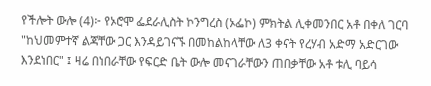የችሎት ውሎ (4)፦ የኦሮሞ ፌደራሊስት ኮንግረስ (ኦፌኮ) ምክትል ሊቀመንበር አቶ በቀለ ገርባ "ከህመምተኛ ልጃቸው ጋር እንዳይገናኙ በመከልከላቸው ለ3 ቀናት የረሃብ አድማ አድርገው እንደነበር" ፤ ዛሬ በነበራቸው የፍርድ ቤት ውሎ መናገራቸውን ጠበቃቸው አቶ ቱሊ ባይሳ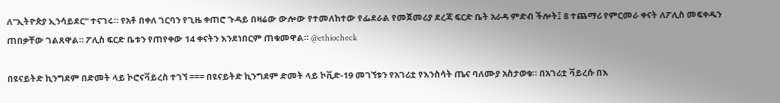ለ"ኢትዮጵያ ኢንሳይደር" ተናገሩ። የአቶ በቀለ ገርባን የጊዜ ቀጠሮ ጉዳይ በዛሬው ውሎው የተመለከተው የፌደራል የመጀመሪያ ደረጃ ፍርድ ቤት አራዳ ምድብ ችሎት፤ 8 ተጨማሪ የምርመራ ቀናት ለፖሊስ መፍቀዱን ጠበቃቸው ገልጸዋል። ፖሊስ ፍርድ ቤቱን የጠየቀው 14 ቀናትን እንደነበርም ጠቁመዋል። @ethiocheck

በዩናይትድ ኪንግደም በድመት ላይ ኮሮናቫይረስ ተገኘ === በዩናይትድ ኪንግደም ድመት ላይ ኮቪድ-19 መገኘቱን የአገሪቷ የእንስሳት ጤና ባለሙያ አስታወቁ። በአገሪቷ ቫይረሱ በእ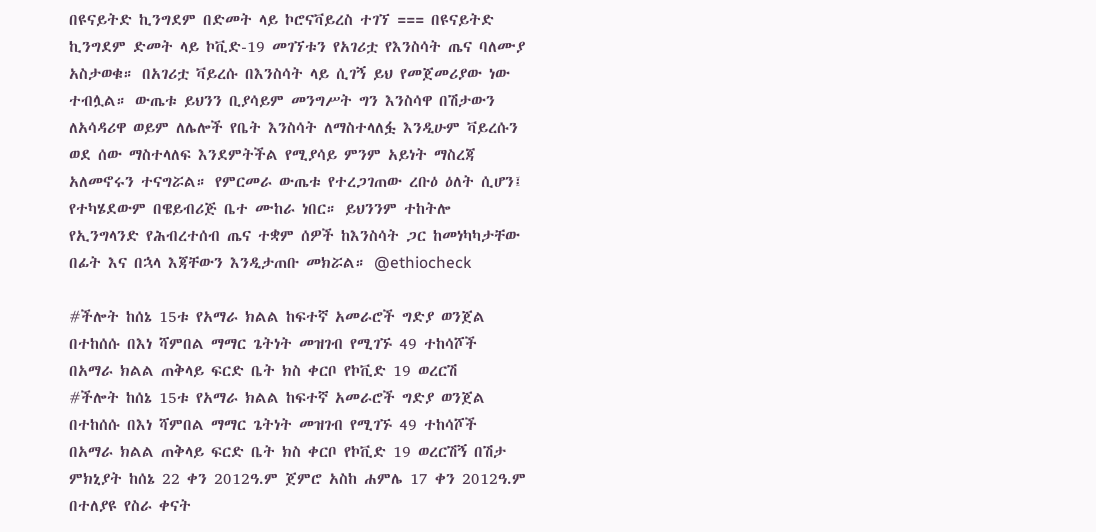በዩናይትድ ኪንግደም በድመት ላይ ኮሮናቫይረስ ተገኘ === በዩናይትድ ኪንግደም ድመት ላይ ኮቪድ-19 መገኘቱን የአገሪቷ የእንስሳት ጤና ባለሙያ አስታወቁ። በአገሪቷ ቫይረሱ በእንስሳት ላይ ሲገኝ ይህ የመጀመሪያው ነው ተብሏል። ውጤቱ ይህንን ቢያሳይም መንግሥት ግን እንስሳዋ በሽታውን ለአሳዳሪዋ ወይም ለሌሎች የቤት እንስሳት ለማስተላለፏ እንዲሁም ቫይረሱን ወደ ሰው ማስተላለፍ እንደምትችል የሚያሳይ ምንም አይነት ማስረጃ አለመኖሩን ተናግሯል። የምርመራ ውጤቱ የተረጋገጠው ረቡዕ ዕለት ሲሆን፤ የተካሄደውም በዌይብሪጅ ቤተ ሙከራ ነበር። ይህንንም ተከትሎ የኢንግላንድ የሕብረተሰብ ጤና ተቋም ሰዎች ከእንስሳት ጋር ከመነካካታቸው በፊት እና በኋላ እጃቸውን እንዲታጠቡ መክሯል። @ethiocheck

#ችሎት ከሰኔ 15ቱ የአማራ ክልል ከፍተኛ አመራሮች ግድያ ወንጀል በተከሰሱ በእነ ሻምበል ማማር ጌትነት መዝገብ የሚገኙ 49 ተከሳሾች በአማራ ክልል ጠቅላይ ፍርድ ቤት ክስ ቀርቦ የኮቪድ 19 ወረርሽ
#ችሎት ከሰኔ 15ቱ የአማራ ክልል ከፍተኛ አመራሮች ግድያ ወንጀል በተከሰሱ በእነ ሻምበል ማማር ጌትነት መዝገብ የሚገኙ 49 ተከሳሾች በአማራ ክልል ጠቅላይ ፍርድ ቤት ክስ ቀርቦ የኮቪድ 19 ወረርሽኝ በሽታ ምክኒያት ከሰኔ 22 ቀን 2012ዓ.ም ጀምሮ አስከ ሐምሌ 17 ቀን 2012ዓ.ም በተለያዩ የስራ ቀናት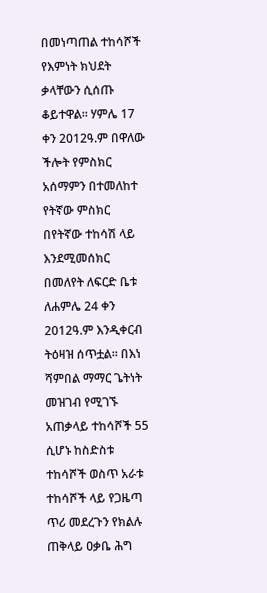በመነጣጠል ተከሳሾች የእምነት ክህደት ቃላቸውን ሲሰጡ ቆይተዋል፡፡ ሃምሌ 17 ቀን 2012ዓ.ም በዋለው ችሎት የምስክር አሰማምን በተመለከተ የትኛው ምስክር በየትኛው ተከሳሽ ላይ እንደሚመሰክር በመለየት ለፍርድ ቤቱ ለሐምሌ 24 ቀን 2012ዓ.ም እንዲቀርብ ትዕዛዝ ሰጥቷል፡፡ በእነ ሻምበል ማማር ጌትነት መዝገብ የሚገኙ አጠቃላይ ተከሳሾች 55 ሲሆኑ ከስድስቱ ተከሳሾች ወስጥ አራቱ ተከሳሾች ላይ የጋዜጣ ጥሪ መደረጉን የክልሉ ጠቅላይ ዐቃቤ ሕግ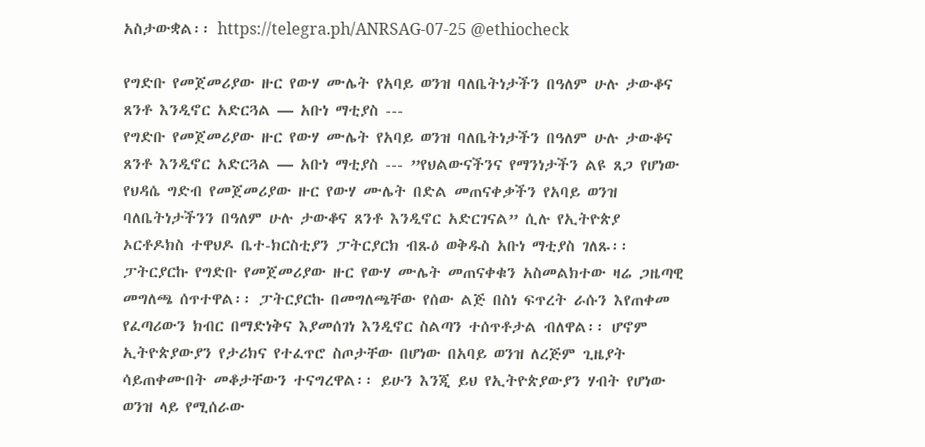አስታውቋል፡፡ https://telegra.ph/ANRSAG-07-25 @ethiocheck

የግድቡ የመጀመሪያው ዙር የውሃ ሙሌት የአባይ ወንዝ ባለቤትነታችን በዓለም ሁሉ ታውቆና ጸንቶ እንዲኖር አድርጓል — አቡነ ማቲያስ ---
የግድቡ የመጀመሪያው ዙር የውሃ ሙሌት የአባይ ወንዝ ባለቤትነታችን በዓለም ሁሉ ታውቆና ጸንቶ እንዲኖር አድርጓል — አቡነ ማቲያስ --- ”የህልውናችንና የማንነታችን ልዩ ጸጋ የሆነው የህዳሴ ግድብ የመጀመሪያው ዙር የውሃ ሙሌት በድል መጠናቀቃችን የአባይ ወንዝ ባለቤትነታችንን በዓለም ሁሉ ታውቆና ጸንቶ እንዲኖር አድርገናል” ሲሉ የኢትዮጵያ ኦርቶዶክስ ተዋህዶ ቤተ-ክርስቲያን ፓትርያርክ ብጹዕ ወቅዱስ አቡነ ማቲያስ ገለጹ፡፡ ፓትርያርኩ የግድቡ የመጀመሪያው ዙር የውሃ ሙሌት መጠናቀቁን አስመልክተው ዛሬ ጋዜጣዊ መግለጫ ሰጥተዋል፡፡ ፓትርያርኩ በመግለጫቸው የሰው ልጅ በስነ ፍጥረት ራሱን እየጠቀመ የፈጣሪውን ክብር በማድነቅና እያመሰገነ እንዲኖር ስልጣን ተሰጥቶታል ብለዋል፡፡ ሆኖም ኢትዮጵያውያን የታሪክና የተፈጥሮ ስጦታቸው በሆነው በአባይ ወንዝ ለረጅም ጊዜያት ሳይጠቀሙበት መቆታቸውን ተናግረዋል፡፡ ይሁን እንጂ ይህ የኢትዮጵያውያን ሃብት የሆነው ወንዝ ላይ የሚሰራው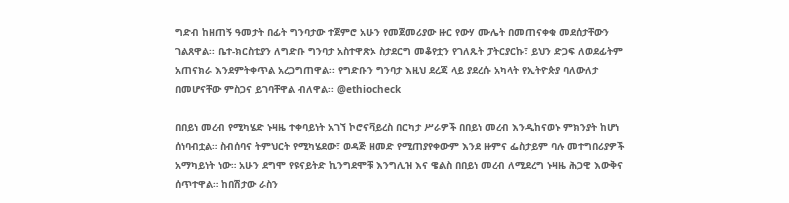ግድብ ከዘጠኝ ዓመታት በፊት ግንባታው ተጀምሮ አሁን የመጀመሪያው ዙር የውሃ ሙሌት በመጠናቀቁ መደሰታቸውን ገልጸዋል፡፡ ቤተ-ክርስቲያን ለግድቡ ግንባታ አስተዋጽኦ ስታደርግ መቆየቷን የገለጹት ፓትርያርኩ፣ ይህን ድጋፍ ለወደፊትም አጠናክራ እንደምትቀጥል አረጋግጠዋል፡፡ የግድቡን ግንባታ እዚህ ደረጃ ላይ ያደረሱ አካላት የኢትዮጵያ ባለውለታ በመሆናቸው ምስጋና ይገባቸዋል ብለዋል፡፡ @ethiocheck

በበይነ መረብ የሚካሄድ ኑዛዜ ተቀባይነት አገኘ ኮሮናቫይረስ በርካታ ሥራዎች በበይነ መረብ እንዲከናወኑ ምክንያት ከሆነ ሰነባብቷል። ስብሰባና ትምህርት የሚካሄደው፣ ወዳጅ ዘመድ የሚጠያየቀውም እንደ ዙምና ፌስታይም ባሉ መተግበሪያዎች አማካይነት ነው። አሁን ደግሞ የዩናይትድ ኪንግደሞቹ እንግሊዝ እና ዌልስ በበይነ መረብ ለሚደረግ ኑዛዜ ሕጋዊ እውቅና ሰጥተዋል። ከበሽታው ራስን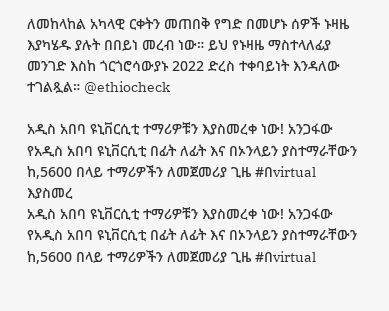ለመከላከል አካላዊ ርቀትን መጠበቅ የግድ በመሆኑ ሰዎች ኑዛዜ እያካሄዱ ያሉት በበይነ መረብ ነው። ይህ የኑዛዜ ማስተላለፊያ መንገድ እስከ ጎርጎሮሳውያኑ 2022 ድረስ ተቀባይነት እንዳለው ተገልጿል። @ethiocheck

አዲስ አበባ ዩኒቨርሲቲ ተማሪዎቹን እያስመረቀ ነው! አንጋፋው የአዲስ አበባ ዩኒቨርሲቲ በፊት ለፊት እና በኦንላይን ያስተማራቸውን ከ,5600 በላይ ተማሪዎችን ለመጀመሪያ ጊዜ #በvirtual እያስመረ
አዲስ አበባ ዩኒቨርሲቲ ተማሪዎቹን እያስመረቀ ነው! አንጋፋው የአዲስ አበባ ዩኒቨርሲቲ በፊት ለፊት እና በኦንላይን ያስተማራቸውን ከ,5600 በላይ ተማሪዎችን ለመጀመሪያ ጊዜ #በvirtual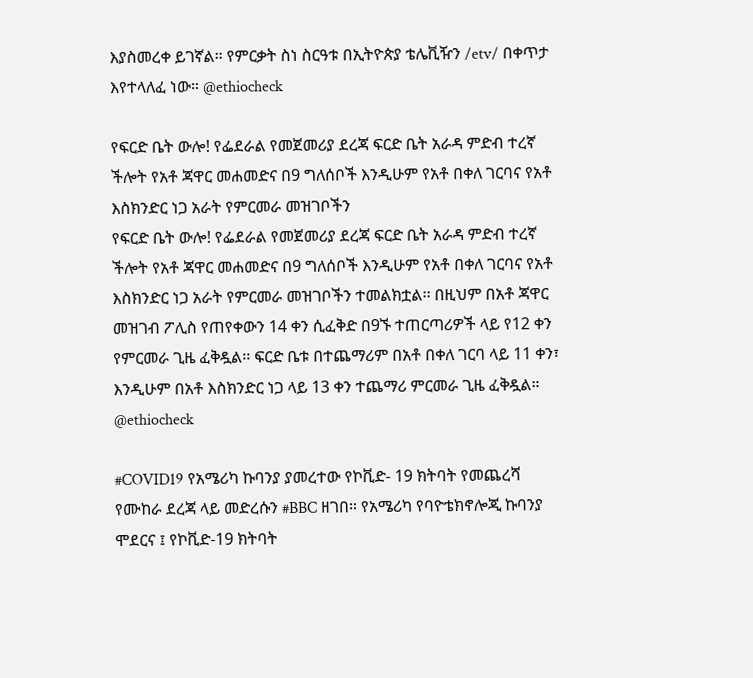እያስመረቀ ይገኛል። የምርቃት ስነ ስርዓቱ በኢትዮጵያ ቴሌቪዥን /etv/ በቀጥታ እየተላለፈ ነው። @ethiocheck

የፍርድ ቤት ውሎ! የፌደራል የመጀመሪያ ደረጃ ፍርድ ቤት አራዳ ምድብ ተረኛ ችሎት የአቶ ጃዋር መሐመድና በ9 ግለሰቦች እንዲሁም የአቶ በቀለ ገርባና የአቶ እስክንድር ነጋ አራት የምርመራ መዝገቦችን
የፍርድ ቤት ውሎ! የፌደራል የመጀመሪያ ደረጃ ፍርድ ቤት አራዳ ምድብ ተረኛ ችሎት የአቶ ጃዋር መሐመድና በ9 ግለሰቦች እንዲሁም የአቶ በቀለ ገርባና የአቶ እስክንድር ነጋ አራት የምርመራ መዝገቦችን ተመልክቷል፡፡ በዚህም በአቶ ጃዋር መዝገብ ፖሊስ የጠየቀውን 14 ቀን ሲፈቅድ በ9ኙ ተጠርጣሪዎች ላይ የ12 ቀን የምርመራ ጊዜ ፈቅዷል፡፡ ፍርድ ቤቱ በተጨማሪም በአቶ በቀለ ገርባ ላይ 11 ቀን፣ እንዲሁም በአቶ እስክንድር ነጋ ላይ 13 ቀን ተጨማሪ ምርመራ ጊዜ ፈቅዷል። @ethiocheck

#COVID19 የአሜሪካ ኩባንያ ያመረተው የኮቪድ- 19 ክትባት የመጨረሻ የሙከራ ደረጃ ላይ መድረሱን #BBC ዘገበ። የአሜሪካ የባዮቴክኖሎጂ ኩባንያ ሞደርና ፤ የኮቪድ-19 ክትባት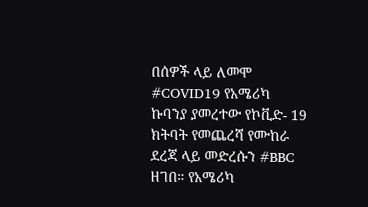በሰዎች ላይ ለመሞ
#COVID19 የአሜሪካ ኩባንያ ያመረተው የኮቪድ- 19 ክትባት የመጨረሻ የሙከራ ደረጃ ላይ መድረሱን #BBC ዘገበ። የአሜሪካ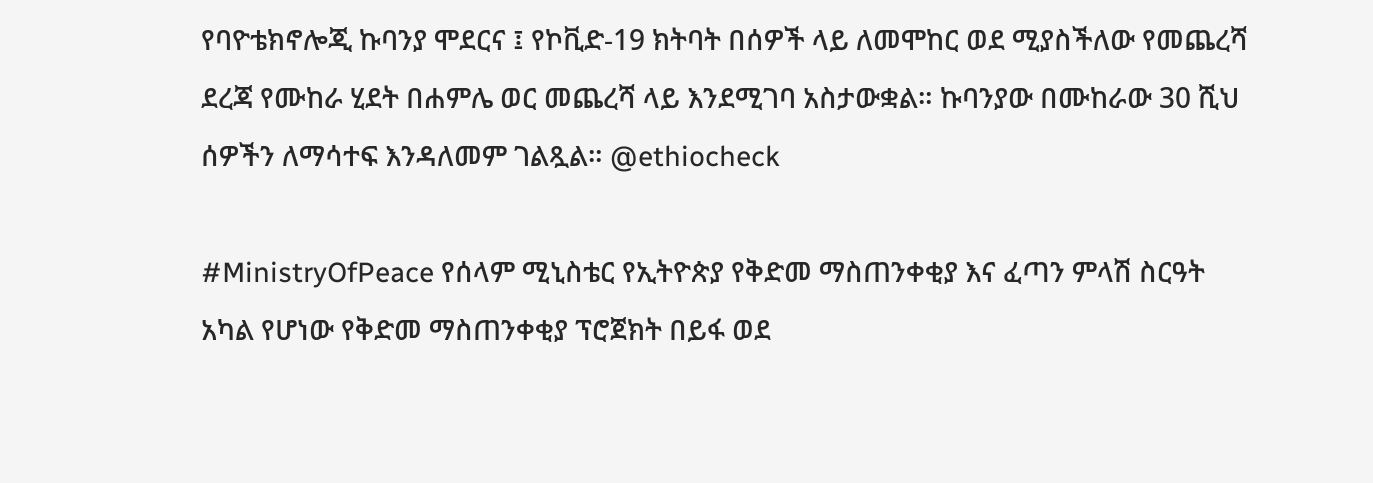የባዮቴክኖሎጂ ኩባንያ ሞደርና ፤ የኮቪድ-19 ክትባት በሰዎች ላይ ለመሞከር ወደ ሚያስችለው የመጨረሻ ደረጃ የሙከራ ሂደት በሐምሌ ወር መጨረሻ ላይ እንደሚገባ አስታውቋል። ኩባንያው በሙከራው 30 ሺህ ሰዎችን ለማሳተፍ እንዳለመም ገልጿል። @ethiocheck

#MinistryOfPeace የሰላም ሚኒስቴር የኢትዮጵያ የቅድመ ማስጠንቀቂያ እና ፈጣን ምላሽ ስርዓት አካል የሆነው የቅድመ ማስጠንቀቂያ ፕሮጀክት በይፋ ወደ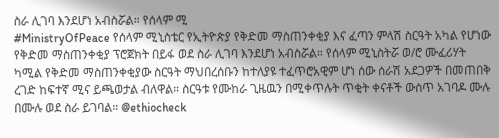ስራ ሊገባ እንደሆነ አብስሯል። የሰላም ሚ
#MinistryOfPeace የሰላም ሚኒስቴር የኢትዮጵያ የቅድመ ማስጠንቀቂያ እና ፈጣን ምላሽ ስርዓት አካል የሆነው የቅድመ ማስጠንቀቂያ ፕሮጀክት በይፋ ወደ ስራ ሊገባ እንደሆነ አብስሯል። የሰላም ሚኒስትሯ ወ/ሮ ሙፈሪሃት ካሚል የቅድመ ማስጠንቀቂያው ስርዓት ማህበረሰቡን ከተለያዩ ተፈጥሮአዊም ሆነ ሰው ሰራሽ አደጋዎች በመጠበቅ ረገድ ከፍተኛ ሚና ይጫወታል ብለዋል። ስርዓቱ የሙከራ ጊዜዉን በሚቀጥሉት ጥቂት ቀናቶች ውስጥ አገባዶ ሙሉ በሙሉ ወደ ስራ ይገባል። @ethiocheck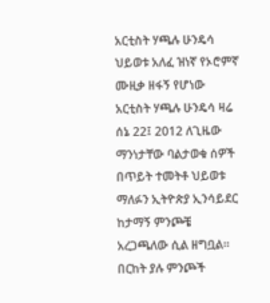አርቲስት ሃጫሉ ሁንዴሳ ህይወቱ አለፈ ዝነኛ የኦሮምኛ ሙዚቃ ዘፋኝ የሆነው አርቲስት ሃጫሉ ሁንዴሳ ዛሬ ሰኔ 22፤ 2012 ለጊዜው ማንነታቸው ባልታወቁ ሰዎች በጥይት ተመትቶ ህይወቱ ማለፉን ኢትዮጵያ ኢንሳይደር ከታማኝ ምንጮቼ አረጋጫለው ሲል ዘግቧል። በርከት ያሉ ምንጮች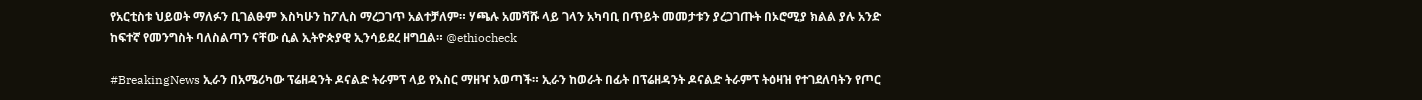የአርቲስቱ ህይወት ማለፉን ቢገልፁም እስካሁን ከፖሊስ ማረጋገጥ አልተቻለም። ሃጫሉ አመሻሹ ላይ ገላን አካባቢ በጥይት መመታቱን ያረጋገጡት በኦሮሚያ ክልል ያሉ አንድ ከፍተኛ የመንግስት ባለስልጣን ናቸው ሲል ኢትዮጵያዊ ኢንሳይደረ ዘግቧል። @ethiocheck

#BreakingNews ኢራን በአሜሪካው ፕሬዘዳንት ዶናልድ ትራምፕ ላይ የእስር ማዘዣ አወጣች። ኢራን ከወራት በፊት በፕሬዘዳንት ዶናልድ ትራምፕ ትዕዛዝ የተገደለባትን የጦር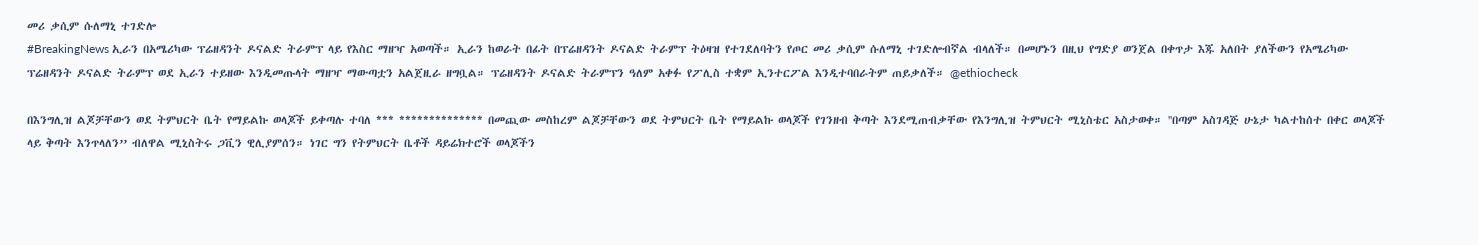መሪ ቃሲም ሱለማኒ ተገድሎ
#BreakingNews ኢራን በአሜሪካው ፕሬዘዳንት ዶናልድ ትራምፕ ላይ የእስር ማዘዣ አወጣች። ኢራን ከወራት በፊት በፕሬዘዳንት ዶናልድ ትራምፕ ትዕዛዝ የተገደለባትን የጦር መሪ ቃሲም ሱለማኒ ተገድሎብኛል ብላለች። በመሆኑን በዚህ የግድያ ወንጀል በቀጥታ እጁ አለበት ያለችውን የአሜሪካው ፕሬዘዳንት ዶናልድ ትራምፕ ወደ ኢራን ተይዘው እንዲመጡላት ማዘዣ ማውጣቷን አልጀዚራ ዘግቧል። ፕሬዘዳንት ዶናልድ ትራምፕን ዓለም አቀፉ የፖሊስ ተቋም ኢንተርፖል እንዲተባበራትም ጠይቃለች። @ethiocheck

በእንግሊዝ ልጆቻቸውን ወደ ትምህርት ቤት የማይልኩ ወላጆች ይቀጣሉ ተባለ *** ************** በመጪው መስከረም ልጆቻቸውን ወደ ትምህርት ቤት የማይልኩ ወላጆች የገንዘብ ቅጣት እንደሚጠብቃቸው የእንግሊዝ ትምህርት ሚኒስቴር አስታወቀ። ''በጣም አስገዳጅ ሁኔታ ካልተከሰተ በቀር ወላጆች ላይ ቅጣት እንጥላለን’’ ብለዋል ሚኒስትሩ ጋቪን ዊሊያምሰን። ነገር ግን የትምህርት ቤቶች ዳይሬክተሮች ወላጆችን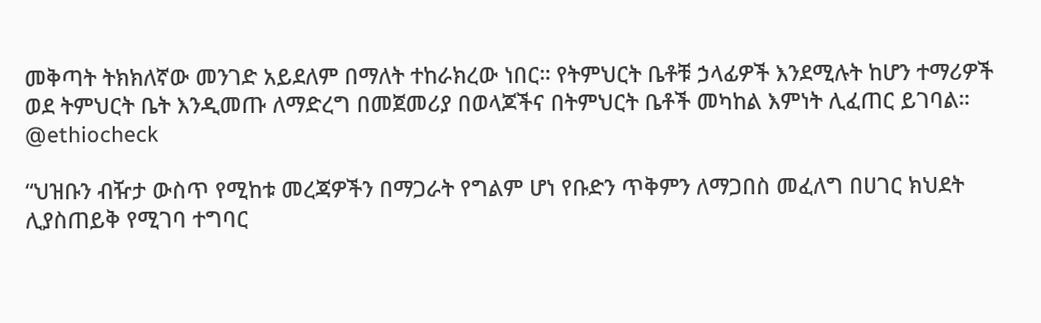መቅጣት ትክክለኛው መንገድ አይደለም በማለት ተከራክረው ነበር። የትምህርት ቤቶቹ ኃላፊዎች እንደሚሉት ከሆን ተማሪዎች ወደ ትምህርት ቤት እንዲመጡ ለማድረግ በመጀመሪያ በወላጆችና በትምህርት ቤቶች መካከል እምነት ሊፈጠር ይገባል። @ethiocheck

“ህዝቡን ብዥታ ውስጥ የሚከቱ መረጃዎችን በማጋራት የግልም ሆነ የቡድን ጥቅምን ለማጋበስ መፈለግ በሀገር ክህደት ሊያስጠይቅ የሚገባ ተግባር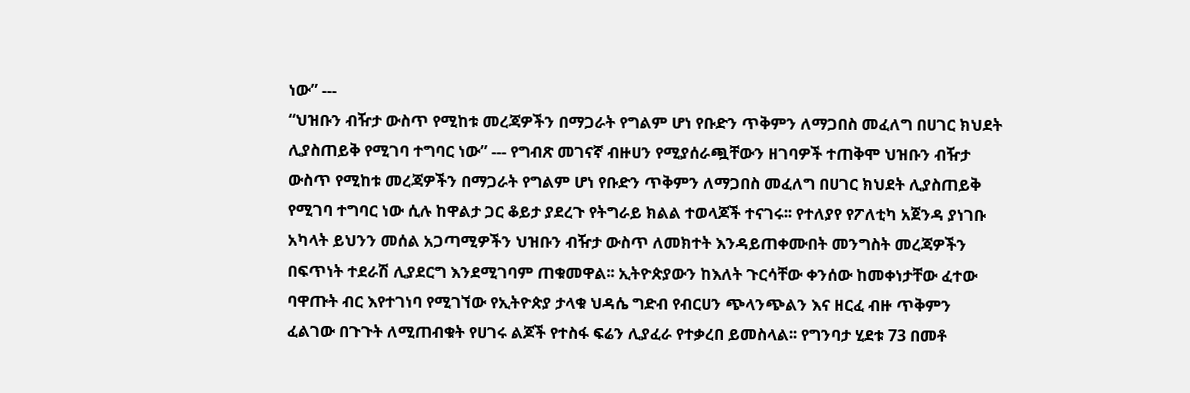ነው” ---
“ህዝቡን ብዥታ ውስጥ የሚከቱ መረጃዎችን በማጋራት የግልም ሆነ የቡድን ጥቅምን ለማጋበስ መፈለግ በሀገር ክህደት ሊያስጠይቅ የሚገባ ተግባር ነው” --- የግብጽ መገናኛ ብዙሀን የሚያሰራጯቸውን ዘገባዎች ተጠቅሞ ህዝቡን ብዥታ ውስጥ የሚከቱ መረጃዎችን በማጋራት የግልም ሆነ የቡድን ጥቅምን ለማጋበስ መፈለግ በሀገር ክህደት ሊያስጠይቅ የሚገባ ተግባር ነው ሲሉ ከዋልታ ጋር ቆይታ ያደረጉ የትግራይ ክልል ተወላጆች ተናገሩ፡፡ የተለያየ የፖለቲካ አጀንዳ ያነገቡ አካላት ይህንን መሰል አጋጣሚዎችን ህዝቡን ብዥታ ውስጥ ለመክተት እንዳይጠቀሙበት መንግስት መረጃዎችን በፍጥነት ተደራሽ ሊያደርግ እንደሚገባም ጠቁመዋል፡፡ ኢትዮጵያውን ከእለት ጉርሳቸው ቀንሰው ከመቀነታቸው ፈተው ባዋጡት ብር እየተገነባ የሚገኘው የኢትዮጵያ ታላቁ ህዳሴ ግድብ የብርሀን ጭላንጭልን እና ዘርፈ ብዙ ጥቅምን ፈልገው በጉጉት ለሚጠብቁት የሀገሩ ልጆች የተስፋ ፍሬን ሊያፈራ የተቃረበ ይመስላል፡፡ የግንባታ ሂደቱ 73 በመቶ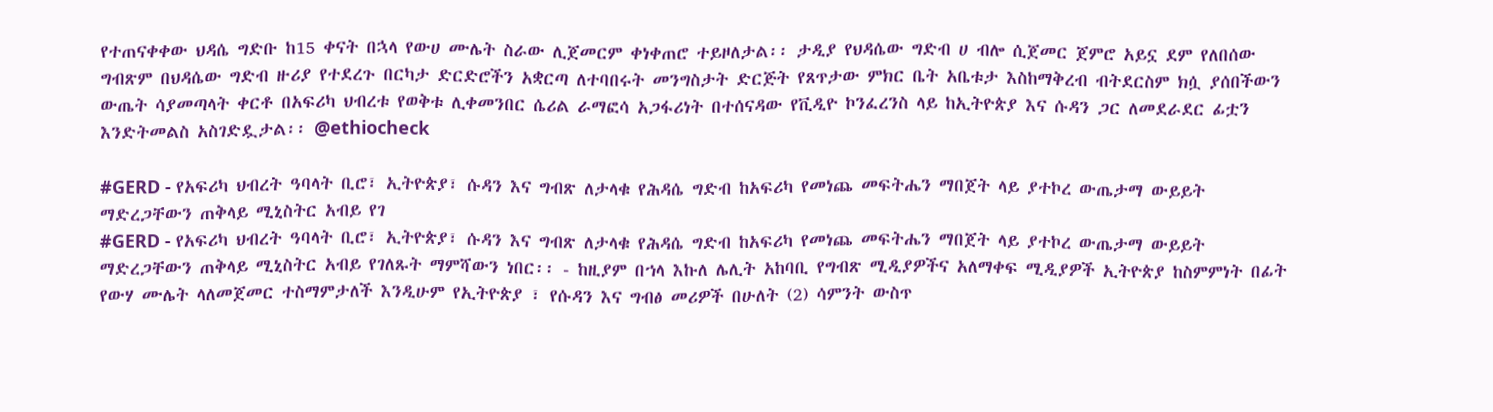የተጠናቀቀው ህዳሴ ግድቡ ከ15 ቀናት በኋላ የውሀ ሙሌት ስራው ሊጀመርም ቀነቀጠሮ ተይዞለታል፡፡ ታዲያ የህዳሴው ግድብ ሀ ብሎ ሲጀመር ጀምሮ አይኗ ደም የለበሰው ግብጽም በህዳሴው ግድብ ዙሪያ የተደረጉ በርካታ ድርድሮችን አቋርጣ ለተባበሩት መንግስታት ድርጅት የጸጥታው ምክር ቤት አቤቱታ እስከማቅረብ ብትደርስም ክሷ ያሰበችውን ውጤት ሳያመጣላት ቀርቶ በአፍሪካ ህብረቱ የወቅቱ ሊቀመንበር ሴሪል ራማፎሳ አጋፋሪነት በተሰናዳው የቪዲዮ ኮንፈረንስ ላይ ከኢትዮጵያ እና ሱዳን ጋር ለመደራደር ፊቷን እንድትመልስ አስገድዷታል፡፡ @ethiocheck

#GERD - የአፍሪካ ህብረት ዓባላት ቢሮ፣ ኢትዮጵያ፣ ሱዳን እና ግብጽ ለታላቁ የሕዳሴ ግድብ ከአፍሪካ የመነጨ መፍትሔን ማበጀት ላይ ያተኮረ ውጤታማ ውይይት ማድረጋቸውን ጠቅላይ ሚኒስትር አብይ የገ
#GERD - የአፍሪካ ህብረት ዓባላት ቢሮ፣ ኢትዮጵያ፣ ሱዳን እና ግብጽ ለታላቁ የሕዳሴ ግድብ ከአፍሪካ የመነጨ መፍትሔን ማበጀት ላይ ያተኮረ ውጤታማ ውይይት ማድረጋቸውን ጠቅላይ ሚኒስትር አብይ የገለጹት ማምሻውን ነበር፡፡ - ከዚያም በኀላ እኩለ ሌሊት አከባቢ የግብጽ ሚዲያዎችና አለማቀፍ ሚዲያዎች ኢትዮጵያ ከስምምነት በፊት የውሃ ሙሌት ላለመጀመር ተስማምታለች እንዲሁም የኢትዮጵያ ፣ የሱዳን እና ግብፅ መሪዎች በሁለት (2) ሳምንት ውስጥ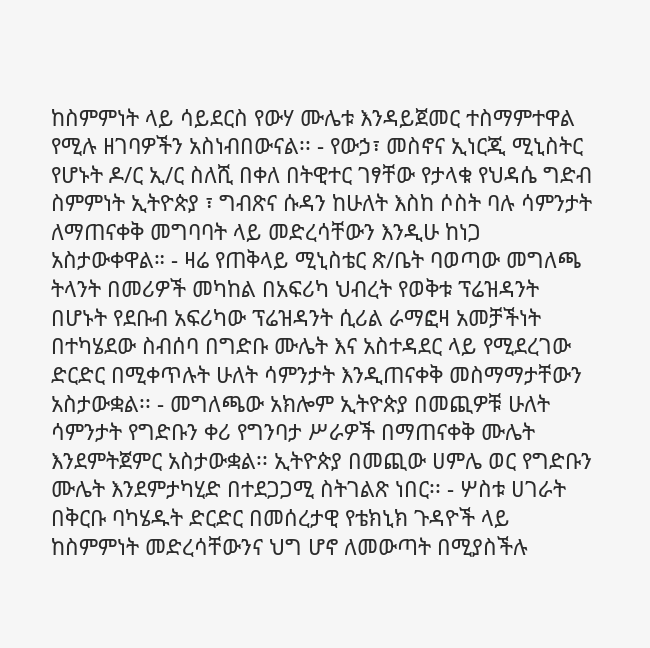ከስምምነት ላይ ሳይደርስ የውሃ ሙሌቱ እንዳይጀመር ተስማምተዋል የሚሉ ዘገባዎችን አስነብበውናል፡፡ - የውኃ፣ መስኖና ኢነርጂ ሚኒስትር የሆኑት ዶ/ር ኢ/ር ስለሺ በቀለ በትዊተር ገፃቸው የታላቁ የህዳሴ ግድብ ስምምነት ኢትዮጵያ ፣ ግብጽና ሱዳን ከሁለት እስከ ሶስት ባሉ ሳምንታት ለማጠናቀቅ መግባባት ላይ መድረሳቸውን እንዲሁ ከነጋ አስታውቀዋል። - ዛሬ የጠቅላይ ሚኒስቴር ጽ/ቤት ባወጣው መግለጫ ትላንት በመሪዎች መካከል በአፍሪካ ህብረት የወቅቱ ፕሬዝዳንት በሆኑት የደቡብ አፍሪካው ፕሬዝዳንት ሲሪል ራማፎዛ አመቻችነት በተካሄደው ስብሰባ በግድቡ ሙሌት እና አስተዳደር ላይ የሚደረገው ድርድር በሚቀጥሉት ሁለት ሳምንታት እንዲጠናቀቅ መስማማታቸውን አስታውቋል፡፡ - መግለጫው አክሎም ኢትዮጵያ በመጪዎቹ ሁለት ሳምንታት የግድቡን ቀሪ የግንባታ ሥራዎች በማጠናቀቅ ሙሌት እንደምትጀምር አስታውቋል፡፡ ኢትዮጵያ በመጪው ሀምሌ ወር የግድቡን ሙሌት እንደምታካሂድ በተደጋጋሚ ስትገልጽ ነበር፡፡ - ሦስቱ ሀገራት በቅርቡ ባካሄዱት ድርድር በመሰረታዊ የቴክኒክ ጉዳዮች ላይ ከስምምነት መድረሳቸውንና ህግ ሆኖ ለመውጣት በሚያስችሉ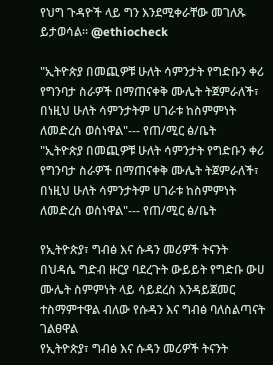የህግ ጉዳዮች ላይ ግን እንደሚቀራቸው መገለጹ ይታወሳል፡፡ @ethiocheck

"ኢትዮጵያ በመጪዎቹ ሁለት ሳምንታት የግድቡን ቀሪ የግንባታ ስራዎች በማጠናቀቅ ሙሌት ትጀምራለች፣ በነዚህ ሁለት ሳምንታትም ሀገራቱ ከስምምነት ለመድረስ ወስነዋል"--- የጠ/ሚር ፅ/ቤት
"ኢትዮጵያ በመጪዎቹ ሁለት ሳምንታት የግድቡን ቀሪ የግንባታ ስራዎች በማጠናቀቅ ሙሌት ትጀምራለች፣ በነዚህ ሁለት ሳምንታትም ሀገራቱ ከስምምነት ለመድረስ ወስነዋል"--- የጠ/ሚር ፅ/ቤት

የኢትዮጵያ፣ ግብፅ እና ሱዳን መሪዎች ትናንት በህዳሴ ግድብ ዙርያ ባደረጉት ውይይት የግድቡ ውሀ ሙሌት ስምምነት ላይ ሳይደረስ እንዳይጀመር ተስማምተዋል ብለው የሱዳን እና ግብፅ ባለስልጣናት ገልፀዋል
የኢትዮጵያ፣ ግብፅ እና ሱዳን መሪዎች ትናንት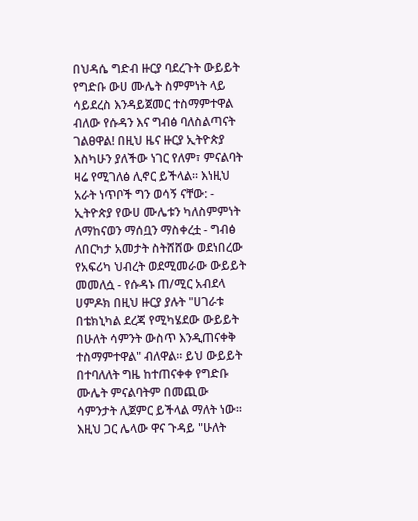በህዳሴ ግድብ ዙርያ ባደረጉት ውይይት የግድቡ ውሀ ሙሌት ስምምነት ላይ ሳይደረስ እንዳይጀመር ተስማምተዋል ብለው የሱዳን እና ግብፅ ባለስልጣናት ገልፀዋል! በዚህ ዜና ዙርያ ኢትዮጵያ እስካሁን ያለችው ነገር የለም፣ ምናልባት ዛሬ የሚገለፅ ሊኖር ይችላል። እነዚህ አራት ነጥቦች ግን ወሳኝ ናቸው: - ኢትዮጵያ የውሀ ሙሌቱን ካለስምምነት ለማከናወን ማሰቧን ማስቀረቷ - ግብፅ ለበርካታ አመታት ስትሸሸው ወደነበረው የአፍሪካ ህብረት ወደሚመራው ውይይት መመለሷ - የሱዳኑ ጠ/ሚር አብደላ ሀምዶክ በዚህ ዙርያ ያሉት "ሀገራቱ በቴክኒካል ደረጃ የሚካሄደው ውይይት በሁለት ሳምንት ውስጥ እንዲጠናቀቅ ተስማምተዋል" ብለዋል። ይህ ውይይት በተባለለት ግዜ ከተጠናቀቀ የግድቡ ሙሌት ምናልባትም በመጪው ሳምንታት ሊጀምር ይችላል ማለት ነው። እዚህ ጋር ሌላው ዋና ጉዳይ "ሁለት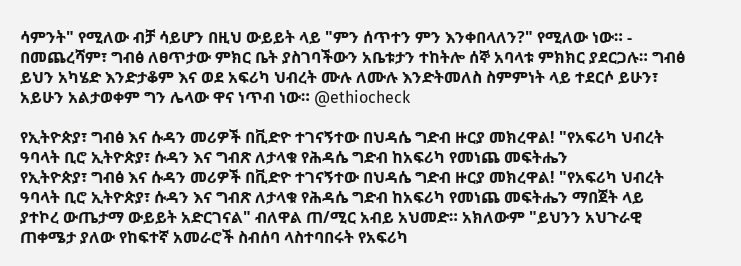ሳምንት" የሚለው ብቻ ሳይሆን በዚህ ውይይት ላይ "ምን ሰጥተን ምን እንቀበላለን?" የሚለው ነው። - በመጨረሻም፣ ግብፅ ለፀጥታው ምክር ቤት ያስገባችውን አቤቱታን ተከትሎ ሰኞ አባላቱ ምክክር ያደርጋሉ። ግብፅ ይህን አካሄድ እንድታቆም እና ወደ አፍሪካ ህብረት ሙሉ ለሙሉ እንድትመለስ ስምምነት ላይ ተደርሶ ይሁን፣ አይሁን አልታወቀም ግን ሌላው ዋና ነጥብ ነው። @ethiocheck

የኢትዮጵያ፣ ግብፅ እና ሱዳን መሪዎች በቪድዮ ተገናኝተው በህዳሴ ግድብ ዙርያ መክረዋል! "የአፍሪካ ህብረት ዓባላት ቢሮ ኢትዮጵያ፣ ሱዳን እና ግብጽ ለታላቁ የሕዳሴ ግድብ ከአፍሪካ የመነጨ መፍትሔን
የኢትዮጵያ፣ ግብፅ እና ሱዳን መሪዎች በቪድዮ ተገናኝተው በህዳሴ ግድብ ዙርያ መክረዋል! "የአፍሪካ ህብረት ዓባላት ቢሮ ኢትዮጵያ፣ ሱዳን እና ግብጽ ለታላቁ የሕዳሴ ግድብ ከአፍሪካ የመነጨ መፍትሔን ማበጀት ላይ ያተኮረ ውጤታማ ውይይት አድርገናል" ብለዋል ጠ/ሚር አብይ አህመድ። አክለውም "ይህንን አህጉራዊ ጠቀሜታ ያለው የከፍተኛ አመራሮች ስብሰባ ላስተባበሩት የአፍሪካ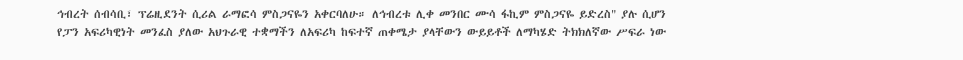ኅብረት ሰብሳቢ፣ ፕሬዚደንት ሲሪል ራማፎሳ ምስጋናዬን አቀርባለሁ። ለኅብረቱ ሊቀ መንበር ሙሳ ፋኪም ምስጋናዬ ይድረስ" ያሉ ሲሆን የፓን አፍሪካዊነት መንፈስ ያለው አህጉራዊ ተቋማችን ለአፍሪካ ከፍተኛ ጠቀሜታ ያላቸውን ውይይቶች ለማካሄድ ትክክለኛው ሥፍራ ነው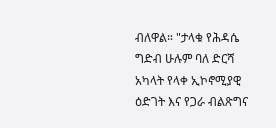ብለዋል። "ታላቁ የሕዳሴ ግድብ ሁሉም ባለ ድርሻ አካላት የላቀ ኢኮኖሚያዊ ዕድገት እና የጋራ ብልጽግና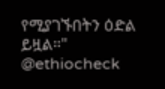የሚያገኙበትን ዕድል ይዟል።" @ethiocheck